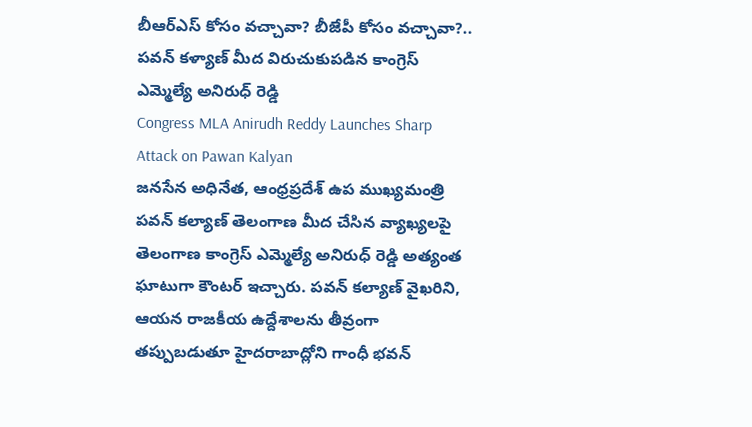బీఆర్ఎస్ కోసం వచ్చావా? బీజేపీ కోసం వచ్చావా?.. పవన్ కళ్యాణ్ మీద విరుచుకుపడిన కాంగ్రెస్ ఎమ్మెల్యే అనిరుధ్ రెడ్డి
Congress MLA Anirudh Reddy Launches Sharp Attack on Pawan Kalyan
జనసేన అధినేత, ఆంధ్రప్రదేశ్ ఉప ముఖ్యమంత్రి పవన్ కల్యాణ్ తెలంగాణ మీద చేసిన వ్యాఖ్యలపై తెలంగాణ కాంగ్రెస్ ఎమ్మెల్యే అనిరుధ్ రెడ్డి అత్యంత ఘాటుగా కౌంటర్ ఇచ్చారు. పవన్ కల్యాణ్ వైఖరిని, ఆయన రాజకీయ ఉద్దేశాలను తీవ్రంగా తప్పుబడుతూ హైదరాబాద్లోని గాంధీ భవన్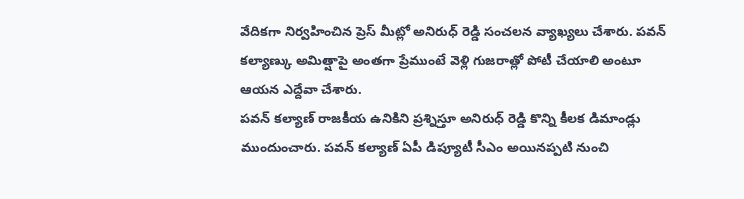వేదికగా నిర్వహించిన ప్రెస్ మీట్లో అనిరుధ్ రెడ్డి సంచలన వ్యాఖ్యలు చేశారు. పవన్ కల్యాణ్కు అమిత్షాపై అంతగా ప్రేముంటే వెళ్లి గుజరాత్లో పోటీ చేయాలి అంటూ ఆయన ఎద్దేవా చేశారు.
పవన్ కల్యాణ్ రాజకీయ ఉనికిని ప్రశ్నిస్తూ అనిరుధ్ రెడ్డి కొన్ని కీలక డిమాండ్లు ముందుంచారు. పవన్ కల్యాణ్ ఏపీ డిప్యూటీ సీఎం అయినప్పటి నుంచి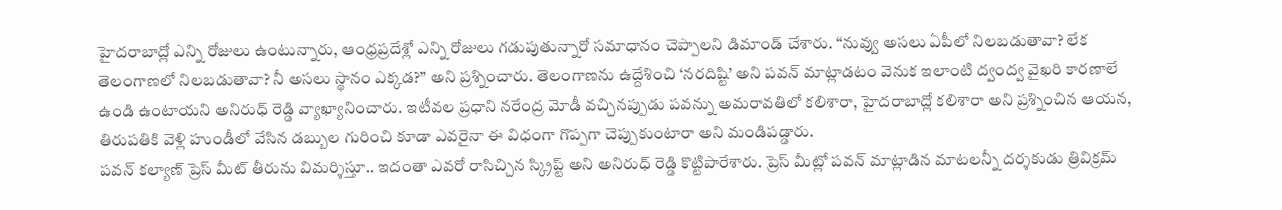హైదరాబాద్లో ఎన్ని రోజులు ఉంటున్నారు, ఆంధ్రప్రదేశ్లో ఎన్ని రోజులు గడుపుతున్నారో సమాధానం చెప్పాలని డిమాండ్ చేశారు. “నువ్వు అసలు ఏపీలో నిలబడుతావా? లేక తెలంగాణలో నిలబడుతావా? నీ అసలు స్థానం ఎక్కడ?” అని ప్రశ్నించారు. తెలంగాణను ఉద్దేశించి ‘నరదిష్టి’ అని పవన్ మాట్లాడటం వెనుక ఇలాంటి ద్వంద్వ వైఖరి కారణాలే ఉండి ఉంటాయని అనిరుధ్ రెడ్డి వ్యాఖ్యానించారు. ఇటీవల ప్రధాని నరేంద్ర మోడీ వచ్చినప్పుడు పవన్ను అమరావతిలో కలిశారా, హైదరాబాద్లో కలిశారా అని ప్రశ్నించిన ఆయన, తిరుపతికి వెళ్లి హుండీలో వేసిన డబ్బుల గురించి కూడా ఎవరైనా ఈ విధంగా గొప్పగా చెప్పుకుంటారా అని మండిపడ్డారు.
పవన్ కల్యాణ్ ప్రెస్ మీట్ తీరును విమర్శిస్తూ.. ఇదంతా ఎవరో రాసిచ్చిన స్క్రిప్ట్ అని అనిరుధ్ రెడ్డి కొట్టిపారేశారు. ప్రెస్ మీట్లో పవన్ మాట్లాడిన మాటలన్నీ దర్శకుడు త్రివిక్రమ్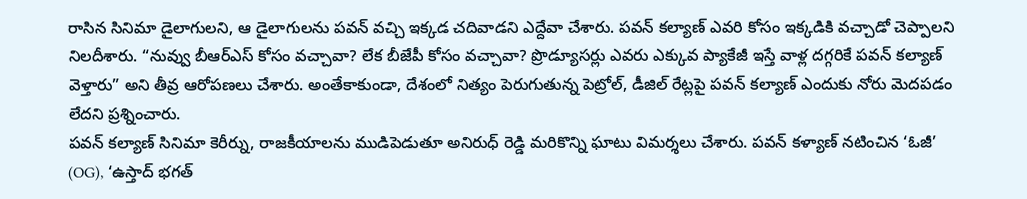రాసిన సినిమా డైలాగులని, ఆ డైలాగులను పవన్ వచ్చి ఇక్కడ చదివాడని ఎద్దేవా చేశారు. పవన్ కల్యాణ్ ఎవరి కోసం ఇక్కడికి వచ్చాడో చెప్పాలని నిలదీశారు. “నువ్వు బీఆర్ఎస్ కోసం వచ్చావా? లేక బీజేపీ కోసం వచ్చావా? ప్రొడ్యూసర్లు ఎవరు ఎక్కువ ప్యాకేజీ ఇస్తే వాళ్ల దగ్గరికే పవన్ కల్యాణ్ వెళ్తారు” అని తీవ్ర ఆరోపణలు చేశారు. అంతేకాకుండా, దేశంలో నిత్యం పెరుగుతున్న పెట్రోల్, డీజిల్ రేట్లపై పవన్ కల్యాణ్ ఎందుకు నోరు మెదపడం లేదని ప్రశ్నించారు.
పవన్ కల్యాణ్ సినిమా కెరీర్ను, రాజకీయాలను ముడిపెడుతూ అనిరుధ్ రెడ్డి మరికొన్ని ఘాటు విమర్శలు చేశారు. పవన్ కళ్యాణ్ నటించిన ‘ఓజీ’ (OG), ‘ఉస్తాద్ భగత్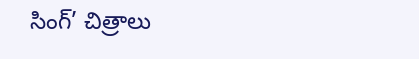సింగ్’ చిత్రాలు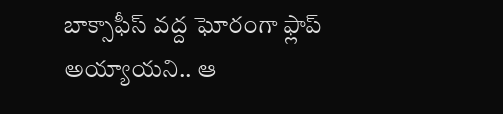బాక్సాఫీస్ వద్ద ఘోరంగా ఫ్లాప్ అయ్యాయని.. ఆ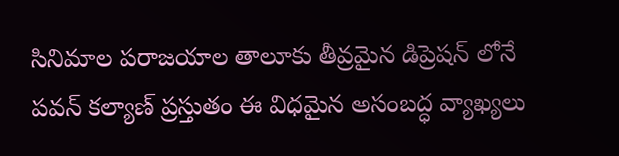సినిమాల పరాజయాల తాలూకు తీవ్రమైన డిప్రెషన్ లోనే పవన్ కల్యాణ్ ప్రస్తుతం ఈ విధమైన అసంబద్ధ వ్యాఖ్యలు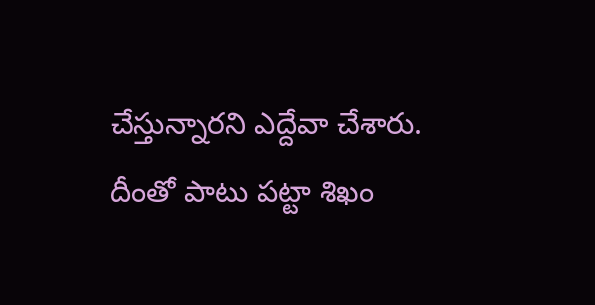చేస్తున్నారని ఎద్దేవా చేశారు. దీంతో పాటు పట్టా శిఖం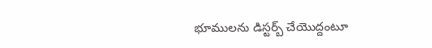భూములను డిస్టర్బ్ చేయొద్దంటూ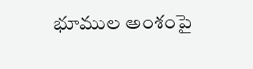భూముల అంశంపై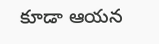కూడా ఆయన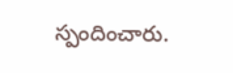స్పందించారు.